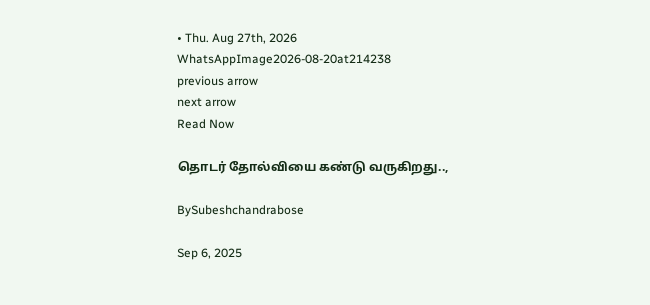• Thu. Aug 27th, 2026
WhatsAppImage2026-08-20at214238
previous arrow
next arrow
Read Now

தொடர் தோல்வியை கண்டு வருகிறது..,

BySubeshchandrabose

Sep 6, 2025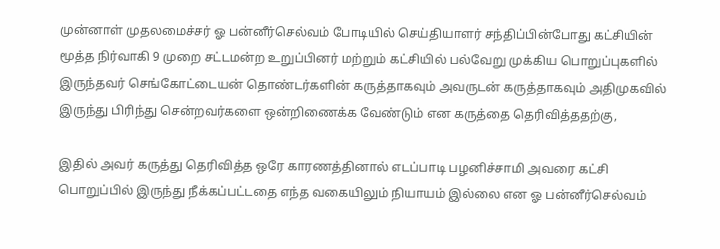முன்னாள் முதலமைச்சர் ஓ பன்னீர்செல்வம் போடியில் செய்தியாளர் சந்திப்பின்போது கட்சியின் மூத்த நிர்வாகி 9 முறை சட்டமன்ற உறுப்பினர் மற்றும் கட்சியில் பல்வேறு முக்கிய பொறுப்புகளில் இருந்தவர் செங்கோட்டையன் தொண்டர்களின் கருத்தாகவும் அவருடன் கருத்தாகவும் அதிமுகவில் இருந்து பிரிந்து சென்றவர்களை ஒன்றிணைக்க வேண்டும் என கருத்தை தெரிவித்ததற்கு,

இதில் அவர் கருத்து தெரிவித்த ஒரே காரணத்தினால் எடப்பாடி பழனிச்சாமி அவரை கட்சி பொறுப்பில் இருந்து நீக்கப்பட்டதை எந்த வகையிலும் நியாயம் இல்லை என ஓ பன்னீர்செல்வம்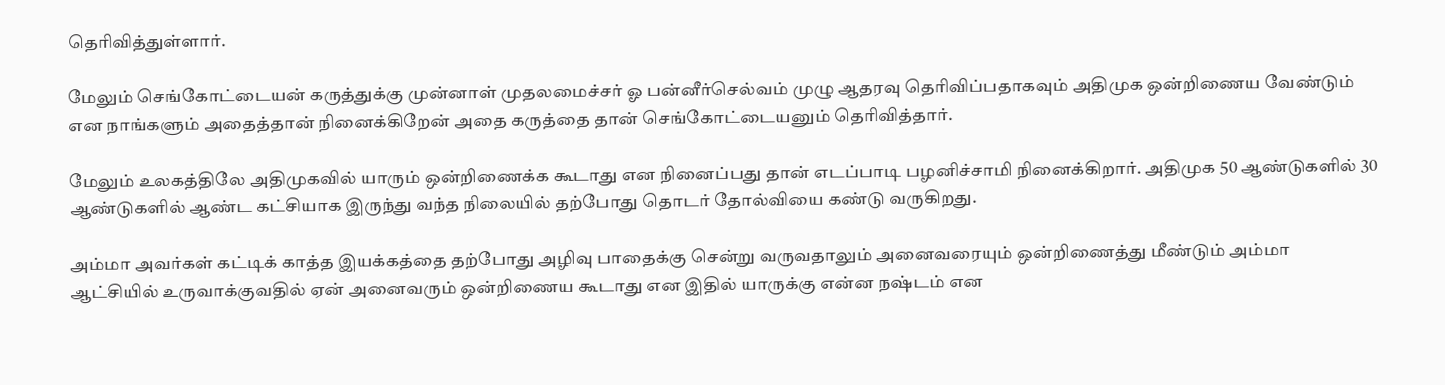தெரிவித்துள்ளார்.

மேலும் செங்கோட்டையன் கருத்துக்கு முன்னாள் முதலமைச்சர் ஓ பன்னீர்செல்வம் முழு ஆதரவு தெரிவிப்பதாகவும் அதிமுக ஒன்றிணைய வேண்டும் என நாங்களும் அதைத்தான் நினைக்கிறேன் அதை கருத்தை தான் செங்கோட்டையனும் தெரிவித்தார்.

மேலும் உலகத்திலே அதிமுகவில் யாரும் ஒன்றிணைக்க கூடாது என நினைப்பது தான் எடப்பாடி பழனிச்சாமி நினைக்கிறார். அதிமுக 50 ஆண்டுகளில் 30 ஆண்டுகளில் ஆண்ட கட்சியாக இருந்து வந்த நிலையில் தற்போது தொடர் தோல்வியை கண்டு வருகிறது.

அம்மா அவர்கள் கட்டிக் காத்த இயக்கத்தை தற்போது அழிவு பாதைக்கு சென்று வருவதாலும் அனைவரையும் ஒன்றிணைத்து மீண்டும் அம்மா ஆட்சியில் உருவாக்குவதில் ஏன் அனைவரும் ஒன்றிணைய கூடாது என இதில் யாருக்கு என்ன நஷ்டம் என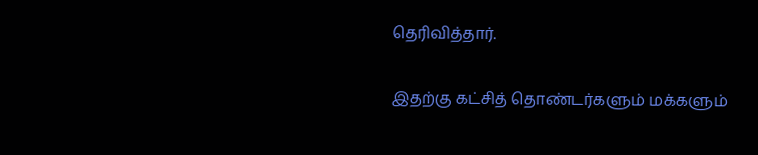தெரிவித்தார்.

இதற்கு கட்சித் தொண்டர்களும் மக்களும்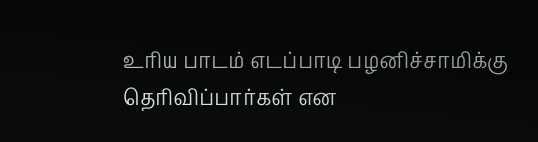உரிய பாடம் எடப்பாடி பழனிச்சாமிக்கு தெரிவிப்பார்கள் என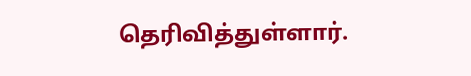தெரிவித்துள்ளார்.